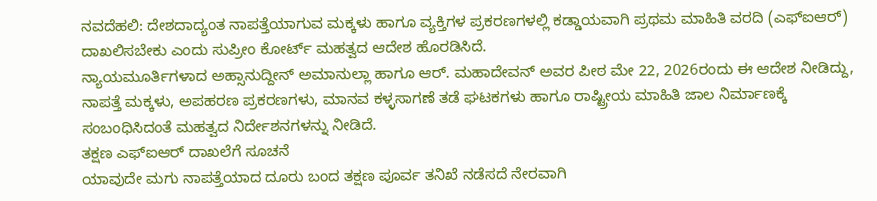ನವದೆಹಲಿ: ದೇಶದಾದ್ಯಂತ ನಾಪತ್ತೆಯಾಗುವ ಮಕ್ಕಳು ಹಾಗೂ ವ್ಯಕ್ತಿಗಳ ಪ್ರಕರಣಗಳಲ್ಲಿ ಕಡ್ಡಾಯವಾಗಿ ಪ್ರಥಮ ಮಾಹಿತಿ ವರದಿ (ಎಫ್ಐಆರ್) ದಾಖಲಿಸಬೇಕು ಎಂದು ಸುಪ್ರೀಂ ಕೋರ್ಟ್ ಮಹತ್ವದ ಆದೇಶ ಹೊರಡಿಸಿದೆ.
ನ್ಯಾಯಮೂರ್ತಿಗಳಾದ ಅಹ್ಸಾನುದ್ದೀನ್ ಅಮಾನುಲ್ಲಾ ಹಾಗೂ ಆರ್. ಮಹಾದೇವನ್ ಅವರ ಪೀಠ ಮೇ 22, 2026ರಂದು ಈ ಆದೇಶ ನೀಡಿದ್ದು, ನಾಪತ್ತೆ ಮಕ್ಕಳು, ಅಪಹರಣ ಪ್ರಕರಣಗಳು, ಮಾನವ ಕಳ್ಳಸಾಗಣೆ ತಡೆ ಘಟಕಗಳು ಹಾಗೂ ರಾಷ್ಟ್ರೀಯ ಮಾಹಿತಿ ಜಾಲ ನಿರ್ಮಾಣಕ್ಕೆ ಸಂಬಂಧಿಸಿದಂತೆ ಮಹತ್ವದ ನಿರ್ದೇಶನಗಳನ್ನು ನೀಡಿದೆ.
ತಕ್ಷಣ ಎಫ್ಐಆರ್ ದಾಖಲೆಗೆ ಸೂಚನೆ
ಯಾವುದೇ ಮಗು ನಾಪತ್ತೆಯಾದ ದೂರು ಬಂದ ತಕ್ಷಣ ಪೂರ್ವ ತನಿಖೆ ನಡೆಸದೆ ನೇರವಾಗಿ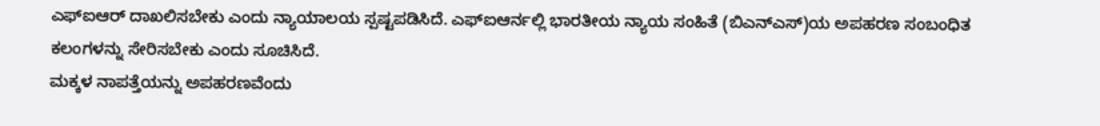ಎಫ್ಐಆರ್ ದಾಖಲಿಸಬೇಕು ಎಂದು ನ್ಯಾಯಾಲಯ ಸ್ಪಷ್ಟಪಡಿಸಿದೆ. ಎಫ್ಐಆರ್ನಲ್ಲಿ ಭಾರತೀಯ ನ್ಯಾಯ ಸಂಹಿತೆ (ಬಿಎನ್ಎಸ್)ಯ ಅಪಹರಣ ಸಂಬಂಧಿತ ಕಲಂಗಳನ್ನು ಸೇರಿಸಬೇಕು ಎಂದು ಸೂಚಿಸಿದೆ.
ಮಕ್ಕಳ ನಾಪತ್ತೆಯನ್ನು ಅಪಹರಣವೆಂದು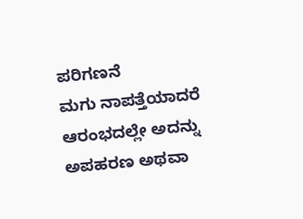ಪರಿಗಣನೆ
ಮಗು ನಾಪತ್ತೆಯಾದರೆ ಆರಂಭದಲ್ಲೇ ಅದನ್ನು ಅಪಹರಣ ಅಥವಾ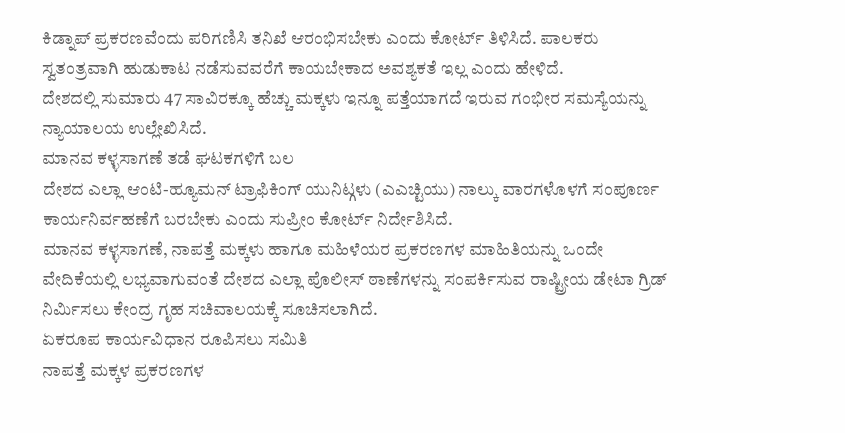ಕಿಡ್ನಾಪ್ ಪ್ರಕರಣವೆಂದು ಪರಿಗಣಿಸಿ ತನಿಖೆ ಆರಂಭಿಸಬೇಕು ಎಂದು ಕೋರ್ಟ್ ತಿಳಿಸಿದೆ. ಪಾಲಕರು ಸ್ವತಂತ್ರವಾಗಿ ಹುಡುಕಾಟ ನಡೆಸುವವರೆಗೆ ಕಾಯಬೇಕಾದ ಅವಶ್ಯಕತೆ ಇಲ್ಲ ಎಂದು ಹೇಳಿದೆ.
ದೇಶದಲ್ಲಿ ಸುಮಾರು 47 ಸಾವಿರಕ್ಕೂ ಹೆಚ್ಚು ಮಕ್ಕಳು ಇನ್ನೂ ಪತ್ತೆಯಾಗದೆ ಇರುವ ಗಂಭೀರ ಸಮಸ್ಯೆಯನ್ನು ನ್ಯಾಯಾಲಯ ಉಲ್ಲೇಖಿಸಿದೆ.
ಮಾನವ ಕಳ್ಳಸಾಗಣೆ ತಡೆ ಘಟಕಗಳಿಗೆ ಬಲ
ದೇಶದ ಎಲ್ಲಾ ಆಂಟಿ-ಹ್ಯೂಮನ್ ಟ್ರಾಫಿಕಿಂಗ್ ಯುನಿಟ್ಗಳು (ಎಎಚ್ಟಿಯು) ನಾಲ್ಕು ವಾರಗಳೊಳಗೆ ಸಂಪೂರ್ಣ ಕಾರ್ಯನಿರ್ವಹಣೆಗೆ ಬರಬೇಕು ಎಂದು ಸುಪ್ರೀಂ ಕೋರ್ಟ್ ನಿರ್ದೇಶಿಸಿದೆ.
ಮಾನವ ಕಳ್ಳಸಾಗಣೆ, ನಾಪತ್ತೆ ಮಕ್ಕಳು ಹಾಗೂ ಮಹಿಳೆಯರ ಪ್ರಕರಣಗಳ ಮಾಹಿತಿಯನ್ನು ಒಂದೇ ವೇದಿಕೆಯಲ್ಲಿ ಲಭ್ಯವಾಗುವಂತೆ ದೇಶದ ಎಲ್ಲಾ ಪೊಲೀಸ್ ಠಾಣೆಗಳನ್ನು ಸಂಪರ್ಕಿಸುವ ರಾಷ್ಟ್ರೀಯ ಡೇಟಾ ಗ್ರಿಡ್ ನಿರ್ಮಿಸಲು ಕೇಂದ್ರ ಗೃಹ ಸಚಿವಾಲಯಕ್ಕೆ ಸೂಚಿಸಲಾಗಿದೆ.
ಏಕರೂಪ ಕಾರ್ಯವಿಧಾನ ರೂಪಿಸಲು ಸಮಿತಿ
ನಾಪತ್ತೆ ಮಕ್ಕಳ ಪ್ರಕರಣಗಳ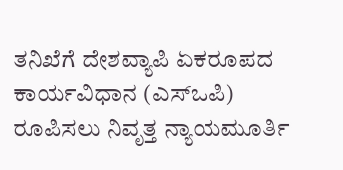ತನಿಖೆಗೆ ದೇಶವ್ಯಾಪಿ ಏಕರೂಪದ ಕಾರ್ಯವಿಧಾನ (ಎಸ್ಒಪಿ) ರೂಪಿಸಲು ನಿವೃತ್ತ ನ್ಯಾಯಮೂರ್ತಿ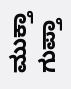ಮುಕ್ತಾ ಗುಪ್ತಾ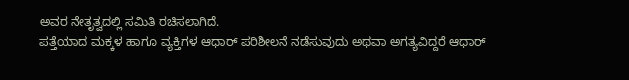ಅವರ ನೇತೃತ್ವದಲ್ಲಿ ಸಮಿತಿ ರಚಿಸಲಾಗಿದೆ.
ಪತ್ತೆಯಾದ ಮಕ್ಕಳ ಹಾಗೂ ವ್ಯಕ್ತಿಗಳ ಆಧಾರ್ ಪರಿಶೀಲನೆ ನಡೆಸುವುದು ಅಥವಾ ಅಗತ್ಯವಿದ್ದರೆ ಆಧಾರ್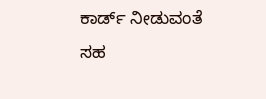ಕಾರ್ಡ್ ನೀಡುವಂತೆ ಸಹ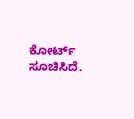ಕೋರ್ಟ್ ಸೂಚಿಸಿದೆ.